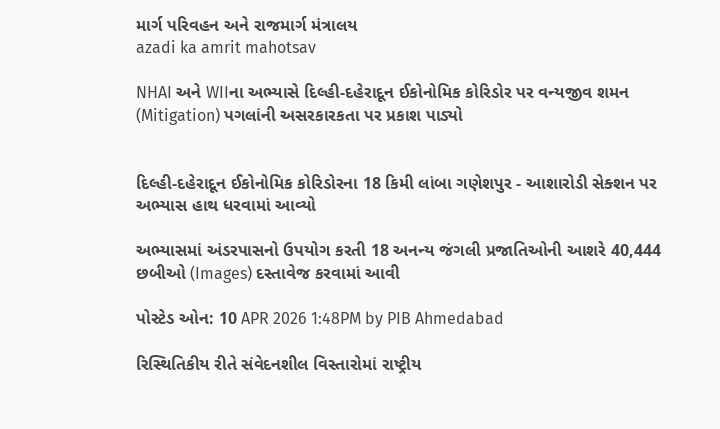માર્ગ પરિવહન અને રાજમાર્ગ મંત્રાલય
azadi ka amrit mahotsav

NHAI અને WIIના અભ્યાસે દિલ્હી-દહેરાદૂન ઈકોનોમિક કોરિડોર પર વન્યજીવ શમન (Mitigation) પગલાંની અસરકારકતા પર પ્રકાશ પાડ્યો


દિલ્હી-દહેરાદૂન ઈકોનોમિક કોરિડોરના 18 કિમી લાંબા ગણેશપુર - આશારોડી સેક્શન પર અભ્યાસ હાથ ધરવામાં આવ્યો

અભ્યાસમાં અંડરપાસનો ઉપયોગ કરતી 18 અનન્ય જંગલી પ્રજાતિઓની આશરે 40,444 છબીઓ (Images) દસ્તાવેજ કરવામાં આવી

પોસ્ટેડ ઓન: 10 APR 2026 1:48PM by PIB Ahmedabad

રિસ્થિતિકીય રીતે સંવેદનશીલ વિસ્તારોમાં રાષ્ટ્રીય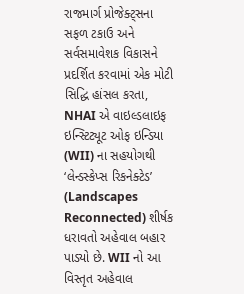રાજમાર્ગ પ્રોજેક્ટ્સના સફળ ટકાઉ અને સર્વસમાવેશક વિકાસને પ્રદર્શિત કરવામાં એક મોટી સિદ્ધિ હાંસલ કરતા, NHAI એ વાઇલ્ડલાઇફ ઇન્સ્ટિટ્યૂટ ઓફ ઇન્ડિયા (WII) ના સહયોગથી ‘લેન્ડસ્કેપ્સ રિકનેક્ટેડ’ (Landscapes Reconnected) શીર્ષક ધરાવતો અહેવાલ બહાર પાડ્યો છે. WII નો આ વિસ્તૃત અહેવાલ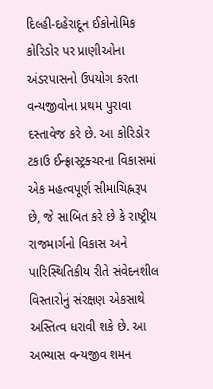દિલ્હી-દહેરાદૂન ઈકોનોમિક કોરિડોર પર પ્રાણીઓના અંડરપાસનો ઉપયોગ કરતા વન્યજીવોના પ્રથમ પુરાવા દસ્તાવેજ કરે છે. આ કોરિડોર ટકાઉ ઈન્ફ્રાસ્ટ્રક્ચરના વિકાસમાં એક મહત્વપૂર્ણ સીમાચિહ્નરૂપ છે, જે સાબિત કરે છે કે રાષ્ટ્રીય રાજમાર્ગનો વિકાસ અને પારિસ્થિતિકીય રીતે સંવેદનશીલ વિસ્તારોનું સંરક્ષણ એકસાથે અસ્તિત્વ ધરાવી શકે છે. આ અભ્યાસ વન્યજીવ શમન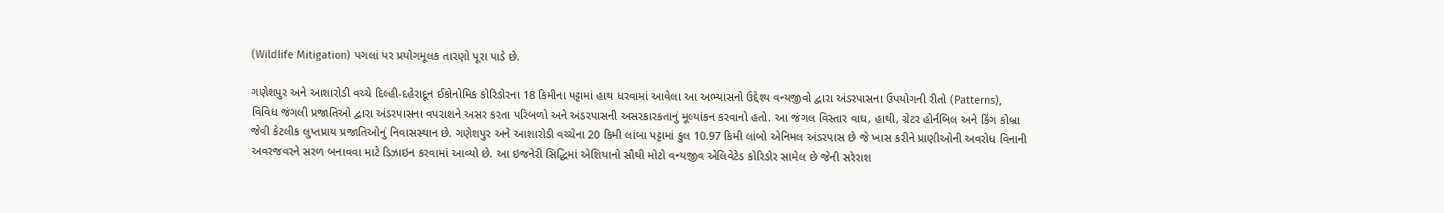(Wildlife Mitigation) પગલાં પર પ્રયોગમૂલક તારણો પૂરા પાડે છે.

ગણેશપુર અને આશારોડી વચ્ચે દિલ્હી-દહેરાદૂન ઈકોનોમિક કોરિડોરના 18 કિમીના પટ્ટામાં હાથ ધરવામાં આવેલા આ અભ્યાસનો ઉદ્દેશ્ય વન્યજીવો દ્વારા અંડરપાસના ઉપયોગની રીતો (Patterns), વિવિધ જંગલી પ્રજાતિઓ દ્વારા અંડરપાસના વપરાશને અસર કરતા પરિબળો અને અંડરપાસની અસરકારકતાનું મૂલ્યાંકન કરવાનો હતો. આ જંગલ વિસ્તાર વાઘ, હાથી, ગ્રેટર હોર્નબિલ અને કિંગ કોબ્રા જેવી કેટલીક લુપ્તપ્રાય પ્રજાતિઓનું નિવાસસ્થાન છે. ગણેશપુર અને આશારોડી વચ્ચેના 20 કિમી લાંબા પટ્ટામાં કુલ 10.97 કિમી લાંબો એનિમલ અંડરપાસ છે જે ખાસ કરીને પ્રાણીઓની અવરોધ વિનાની અવરજવરને સરળ બનાવવા માટે ડિઝાઇન કરવામાં આવ્યો છે. આ ઇજનેરી સિદ્ધિમાં એશિયાનો સૌથી મોટો વન્યજીવ એલિવેટેડ કોરિડોર સામેલ છે જેની સરેરાશ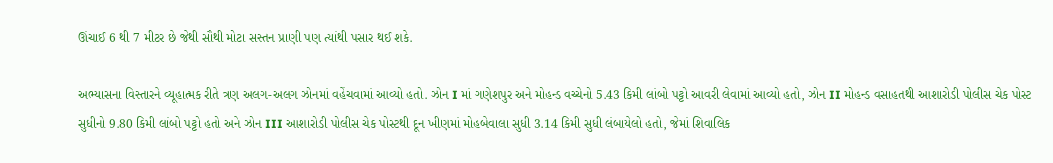ઊંચાઈ 6 થી 7 મીટર છે જેથી સૌથી મોટા સસ્તન પ્રાણી પણ ત્યાંથી પસાર થઈ શકે.

અભ્યાસના વિસ્તારને વ્યૂહાત્મક રીતે ત્રણ અલગ-અલગ ઝોનમાં વહેંચવામાં આવ્યો હતો. ઝોન I માં ગણેશપુર અને મોહન્ડ વચ્ચેનો 5.43 કિમી લાંબો પટ્ટો આવરી લેવામાં આવ્યો હતો, ઝોન II મોહન્ડ વસાહતથી આશારોડી પોલીસ ચેક પોસ્ટ સુધીનો 9.80 કિમી લાંબો પટ્ટો હતો અને ઝોન III આશારોડી પોલીસ ચેક પોસ્ટથી દૂન ખીણમાં મોહબેવાલા સુધી 3.14 કિમી સુધી લંબાયેલો હતો, જેમાં શિવાલિક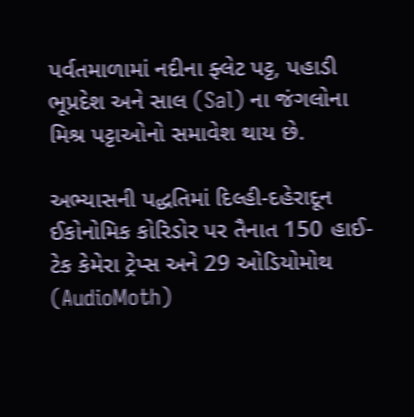પર્વતમાળામાં નદીના ફ્લેટ પટ્ટ, પહાડી ભૂપ્રદેશ અને સાલ (Sal) ના જંગલોના મિશ્ર પટ્ટાઓનો સમાવેશ થાય છે.

અભ્યાસની પદ્ધતિમાં દિલ્હી-દહેરાદૂન ઈકોનોમિક કોરિડોર પર તૈનાત 150 હાઈ-ટેક કેમેરા ટ્રેપ્સ અને 29 ઓડિયોમોથ (AudioMoth)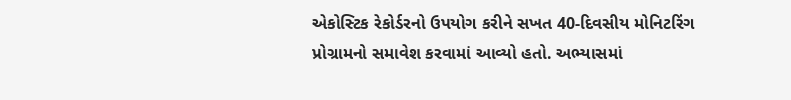એકોસ્ટિક રેકોર્ડરનો ઉપયોગ કરીને સખત 40-દિવસીય મોનિટરિંગ પ્રોગ્રામનો સમાવેશ કરવામાં આવ્યો હતો. અભ્યાસમાં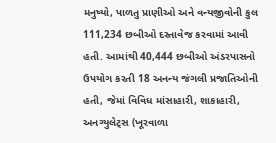મનુષ્યો, પાળતુ પ્રાણીઓ અને વન્યજીવોની કુલ 111,234 છબીઓ દસ્તાવેજ કરવામાં આવી હતી. આમાંથી 40,444 છબીઓ અંડરપાસનો ઉપયોગ કરતી 18 અનન્ય જંગલી પ્રજાતિઓની હતી, જેમાં વિવિધ માંસાહારી, શાકાહારી, અનગ્યુલેટ્સ (ખૂરવાળા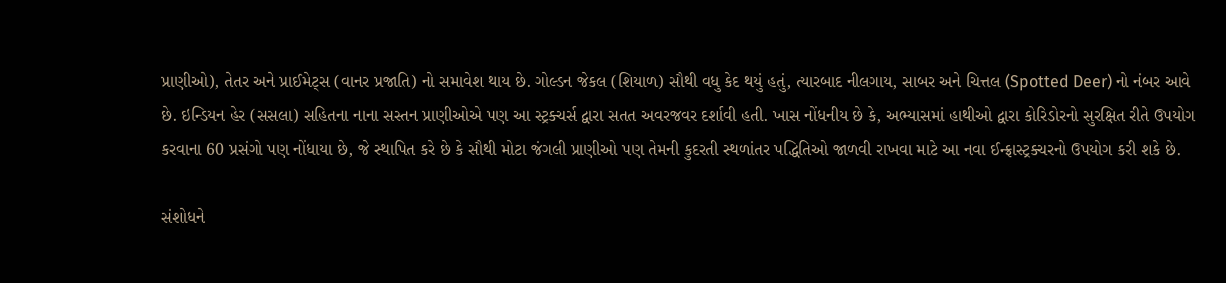પ્રાણીઓ), તેતર અને પ્રાઈમેટ્સ (વાનર પ્રજાતિ) નો સમાવેશ થાય છે. ગોલ્ડન જેકલ (શિયાળ) સૌથી વધુ કેદ થયું હતું, ત્યારબાદ નીલગાય, સાબર અને ચિત્તલ (Spotted Deer) નો નંબર આવે છે. ઇન્ડિયન હેર (સસલા) સહિતના નાના સસ્તન પ્રાણીઓએ પણ આ સ્ટ્રક્ચર્સ દ્વારા સતત અવરજવર દર્શાવી હતી. ખાસ નોંધનીય છે કે, અભ્યાસમાં હાથીઓ દ્વારા કોરિડોરનો સુરક્ષિત રીતે ઉપયોગ કરવાના 60 પ્રસંગો પણ નોંધાયા છે, જે સ્થાપિત કરે છે કે સૌથી મોટા જંગલી પ્રાણીઓ પણ તેમની કુદરતી સ્થળાંતર પદ્ધિતિઓ જાળવી રાખવા માટે આ નવા ઈન્ફ્રાસ્ટ્રક્ચરનો ઉપયોગ કરી શકે છે.

સંશોધને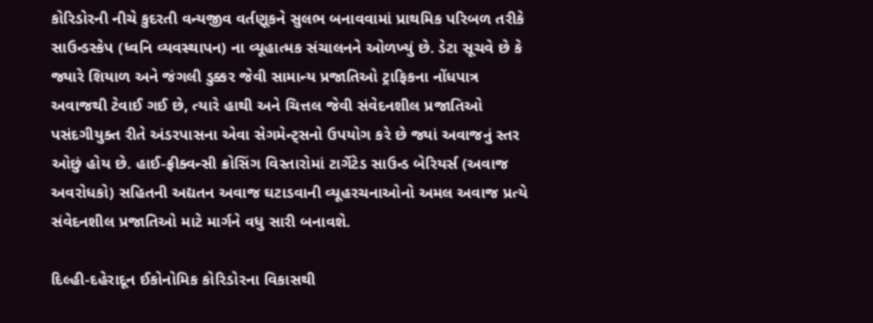કોરિડોરની નીચે કુદરતી વન્યજીવ વર્તણૂકને સુલભ બનાવવામાં પ્રાથમિક પરિબળ તરીકે સાઉન્ડસ્કેપ (ધ્વનિ વ્યવસ્થાપન) ના વ્યૂહાત્મક સંચાલનને ઓળખ્યું છે. ડેટા સૂચવે છે કે જ્યારે શિયાળ અને જંગલી ડુક્કર જેવી સામાન્ય પ્રજાતિઓ ટ્રાફિકના નોંધપાત્ર અવાજથી ટેવાઈ ગઈ છે, ત્યારે હાથી અને ચિત્તલ જેવી સંવેદનશીલ પ્રજાતિઓ પસંદગીયુક્ત રીતે અંડરપાસના એવા સેગમેન્ટ્સનો ઉપયોગ કરે છે જ્યાં અવાજનું સ્તર ઓછું હોય છે. હાઈ-ફ્રીક્વન્સી ક્રોસિંગ વિસ્તારોમાં ટાર્ગેટેડ સાઉન્ડ બેરિયર્સ (અવાજ અવરોધકો) સહિતની અદ્યતન અવાજ ઘટાડવાની વ્યૂહરચનાઓનો અમલ અવાજ પ્રત્યે સંવેદનશીલ પ્રજાતિઓ માટે માર્ગને વધુ સારી બનાવશે.

દિલ્હી-દહેરાદૂન ઈકોનોમિક કોરિડોરના વિકાસથી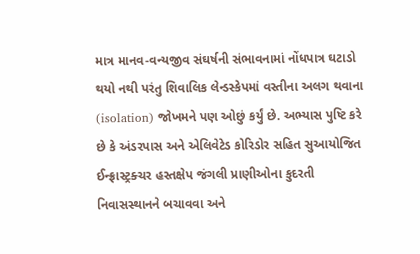માત્ર માનવ-વન્યજીવ સંઘર્ષની સંભાવનામાં નોંધપાત્ર ઘટાડો થયો નથી પરંતુ શિવાલિક લેન્ડસ્કેપમાં વસ્તીના અલગ થવાના (isolation) જોખમને પણ ઓછું કર્યું છે. અભ્યાસ પુષ્ટિ કરે છે કે અંડરપાસ અને એલિવેટેડ કોરિડોર સહિત સુઆયોજિત ઈન્ફ્રાસ્ટ્રક્ચર હસ્તક્ષેપ જંગલી પ્રાણીઓના કુદરતી નિવાસસ્થાનને બચાવવા અને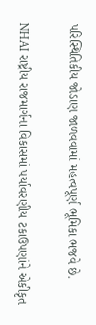પરિસ્થિતિકીય જોડાણ જાળવવામાં મહત્વપૂર્ણ ભૂમિકા ભજવે છે.

NHAI રાષ્ટ્રીય રાજમાર્ગના વિકાસમાં પર્યાવરણીય ટકાઉપણાંને એકીકૃત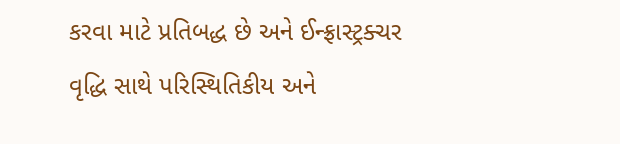કરવા માટે પ્રતિબદ્ધ છે અને ઈન્ફ્રાસ્ટ્રક્ચર વૃદ્ધિ સાથે પરિસ્થિતિકીય અને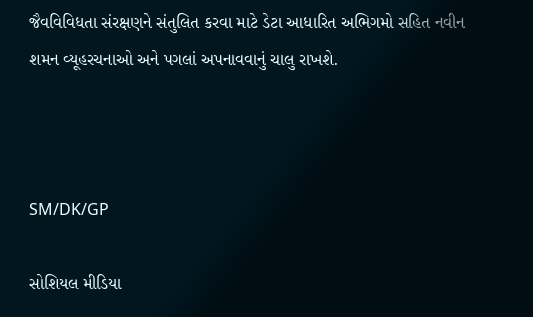જૈવવિવિધતા સંરક્ષણને સંતુલિત કરવા માટે ડેટા આધારિત અભિગમો સહિત નવીન શમન વ્યૂહરચનાઓ અને પગલાં અપનાવવાનું ચાલુ રાખશે.



SM/DK/GP

સોશિયલ મીડિયા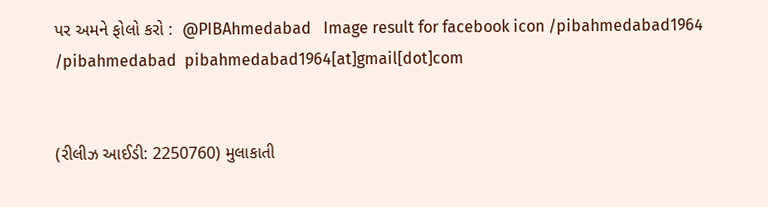પર અમને ફોલો કરો :  @PIBAhmedabad   Image result for facebook icon /pibahmedabad1964    /pibahmedabad  pibahmedabad1964[at]gmail[dot]com


(રીલીઝ આઈડી: 2250760) મુલાકાતી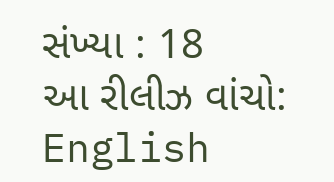સંખ્યા : 18
આ રીલીઝ વાંચો: English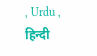, Urdu , हिन्दी